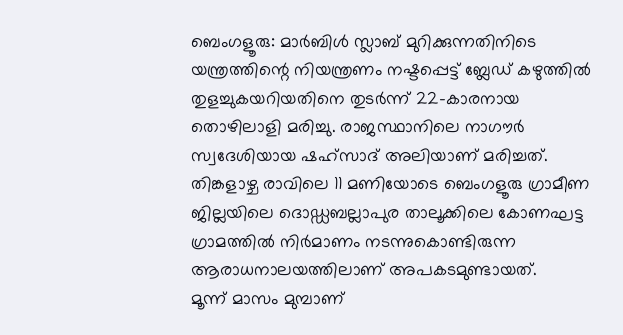ബെംഗളൂരു: മാർബിൾ സ്ലാബ് മുറിക്കുന്നതിനിടെ യന്ത്രത്തിന്റെ നിയന്ത്രണം നഷ്ടപ്പെട്ട് ബ്ലേഡ് കഴുത്തിൽ തുളച്ചുകയറിയതിനെ തുടർന്ന് 22-കാരനായ തൊഴിലാളി മരിച്ചു. രാജസ്ഥാനിലെ നാഗൗർ സ്വദേശിയായ ഷഹ്സാദ് അലിയാണ് മരിച്ചത്. തിങ്കളാഴ്ച രാവിലെ 11 മണിയോടെ ബെംഗളൂരു ഗ്രാമീണ ജില്ലയിലെ ദൊഡ്ഡബല്ലാപുര താലൂക്കിലെ കോണഘട്ട ഗ്രാമത്തിൽ നിർമാണം നടന്നുകൊണ്ടിരുന്ന ആരാധനാലയത്തിലാണ് അപകടമുണ്ടായത്.
മൂന്ന് മാസം മുമ്പാണ്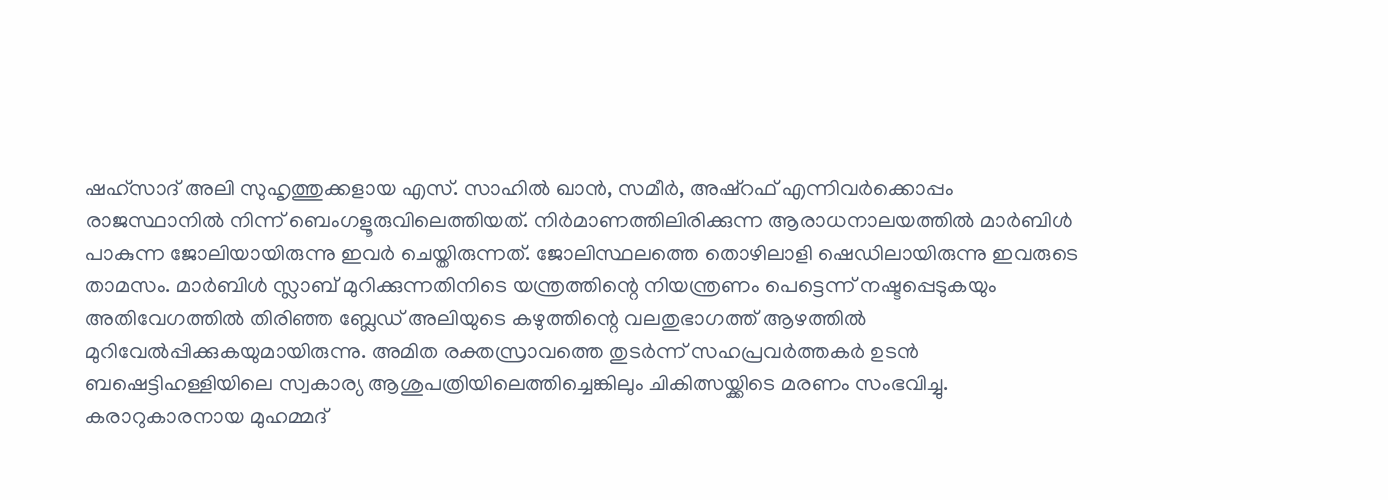ഷഹ്സാദ് അലി സുഹൃത്തുക്കളായ എസ്. സാഹിൽ ഖാൻ, സമീർ, അഷ്റഫ് എന്നിവർക്കൊപ്പം രാജസ്ഥാനിൽ നിന്ന് ബെംഗളൂരുവിലെത്തിയത്. നിർമാണത്തിലിരിക്കുന്ന ആരാധനാലയത്തിൽ മാർബിൾ പാകുന്ന ജോലിയായിരുന്നു ഇവർ ചെയ്തിരുന്നത്. ജോലിസ്ഥലത്തെ തൊഴിലാളി ഷെഡിലായിരുന്നു ഇവരുടെ താമസം. മാർബിൾ സ്ലാബ് മുറിക്കുന്നതിനിടെ യന്ത്രത്തിന്റെ നിയന്ത്രണം പെട്ടെന്ന് നഷ്ടപ്പെടുകയും അതിവേഗത്തിൽ തിരിഞ്ഞ ബ്ലേഡ് അലിയുടെ കഴുത്തിന്റെ വലതുഭാഗത്ത് ആഴത്തിൽ മുറിവേൽപ്പിക്കുകയുമായിരുന്നു. അമിത രക്തസ്രാവത്തെ തുടർന്ന് സഹപ്രവർത്തകർ ഉടൻ ബഷെട്ടിഹള്ളിയിലെ സ്വകാര്യ ആശുപത്രിയിലെത്തിച്ചെങ്കിലും ചികിത്സയ്ക്കിടെ മരണം സംഭവിച്ചു.
കരാറുകാരനായ മുഹമ്മദ്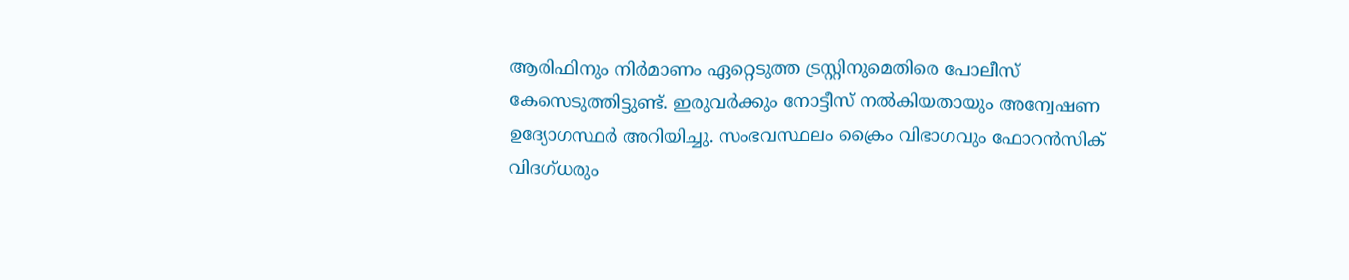ആരിഫിനും നിർമാണം ഏറ്റെടുത്ത ട്രസ്റ്റിനുമെതിരെ പോലീസ് കേസെടുത്തിട്ടുണ്ട്. ഇരുവർക്കും നോട്ടീസ് നൽകിയതായും അന്വേഷണ ഉദ്യോഗസ്ഥർ അറിയിച്ചു. സംഭവസ്ഥലം ക്രൈം വിഭാഗവും ഫോറൻസിക് വിദഗ്ധരും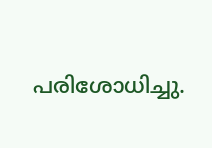പരിശോധിച്ചു.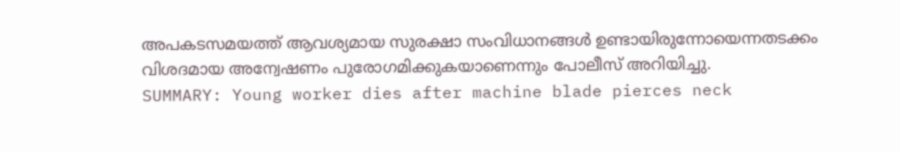അപകടസമയത്ത് ആവശ്യമായ സുരക്ഷാ സംവിധാനങ്ങൾ ഉണ്ടായിരുന്നോയെന്നതടക്കം വിശദമായ അന്വേഷണം പുരോഗമിക്കുകയാണെന്നും പോലീസ് അറിയിച്ചു.
SUMMARY: Young worker dies after machine blade pierces neck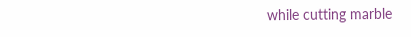while cutting marble